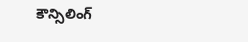కౌన్సిలింగ్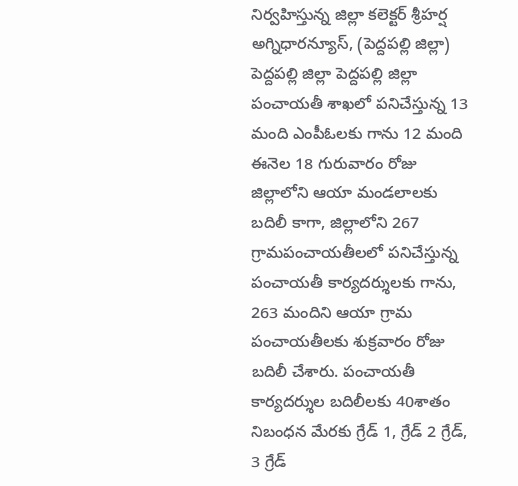నిర్వహిస్తున్న జిల్లా కలెక్టర్ శ్రీహర్ష
అగ్నిధారన్యూస్, (పెద్దపల్లి జిల్లా) పెద్దపల్లి జిల్లా పెద్దపల్లి జిల్లా పంచాయతీ శాఖలో పనిచేస్తున్న 13 మంది ఎంపీఓలకు గాను 12 మంది ఈనెల 18 గురువారం రోజు జిల్లాలోని ఆయా మండలాలకు బదిలీ కాగా, జిల్లాలోని 267 గ్రామపంచాయతీలలో పనిచేస్తున్న పంచాయతీ కార్యదర్శులకు గాను, 263 మందిని ఆయా గ్రామ పంచాయతీలకు శుక్రవారం రోజు బదిలీ చేశారు. పంచాయతీ కార్యదర్శుల బదిలీలకు 40శాతం నిబంధన మేరకు గ్రేడ్ 1, గ్రేడ్ 2 గ్రేడ్, 3 గ్రేడ్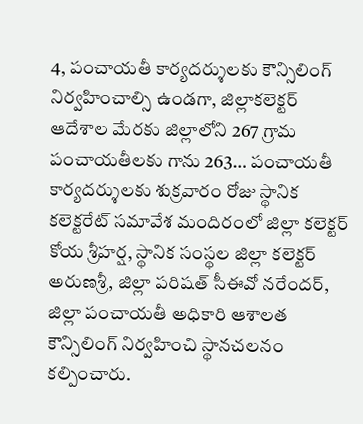4, పంచాయతీ కార్యదర్శులకు కౌన్సిలింగ్ నిర్వహించాల్సి ఉండగా, జిల్లాకలెక్టర్ ఆదేశాల మేరకు జిల్లాలోని 267 గ్రామ పంచాయతీలకు గాను 263… పంచాయతీ కార్యదర్శులకు శుక్రవారం రోజు స్థానిక కలెక్టరేట్ సమావేశ మందిరంలో జిల్లా కలెక్టర్ కోయ శ్రీహర్ష, స్థానిక సంస్థల జిల్లా కలెక్టర్ అరుణశ్రీ, జిల్లా పరిషత్ సీఈవో నరేందర్, జిల్లా పంచాయతీ అధికారి ఆశాలత కౌన్సిలింగ్ నిర్వహించి స్థానచలనం కల్పించారు.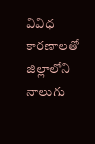వివిధ కారణాలతో జిల్లాలోని నాలుగు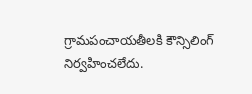గ్రామపంచాయతీలకి కౌన్సిలింగ్ నిర్వహించలేదు.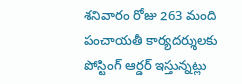శనివారం రోజు 263 మంది పంచాయతీ కార్యదర్శులకు పోస్టింగ్ ఆర్డర్ ఇస్తున్నట్లు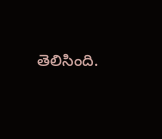తెలిసింది.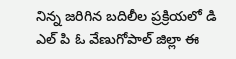నిన్న జరిగిన బదిలీల ప్రక్రియలో డి ఎల్ పి ఓ వేణుగోపాల్ జిల్లా ఈ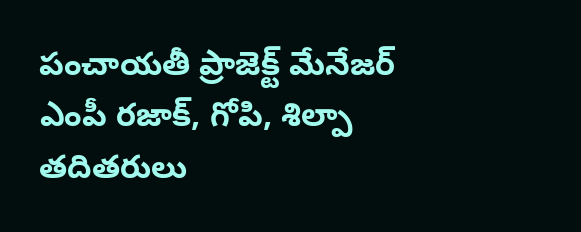పంచాయతీ ప్రాజెక్ట్ మేనేజర్ ఎంపీ రజాక్, గోపి, శిల్పా తదితరులు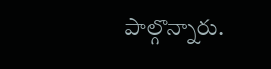పాల్గొన్నారు.